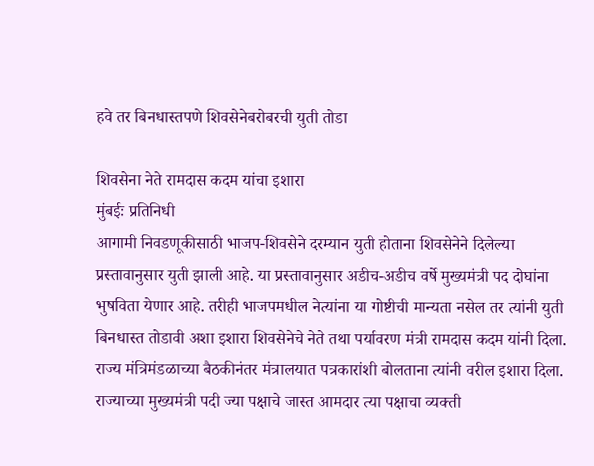हवे तर बिनधास्तपणे शिवसेनेबरोबरची युती तोडा

शिवसेना नेते रामदास कदम यांचा इशारा
मुंबईः प्रतिनिधी
आगामी निवडणूकीसाठी भाजप-शिवसेने दरम्यान युती होताना शिवसेनेने दिलेल्या प्रस्तावानुसार युती झाली आहे. या प्रस्तावानुसार अडीच-अडीच वर्षे मुख्यमंत्री पद दोघांना भुषविता येणार आहे. तरीही भाजपमधील नेत्यांना या गोष्टीची मान्यता नसेल तर त्यांनी युती बिनधास्त तोडावी अशा इशारा शिवसेनेचे नेते तथा पर्यावरण मंत्री रामदास कदम यांनी दिला.
राज्य मंत्रिमंडळाच्या बैठकीनंतर मंत्रालयात पत्रकारांशी बोलताना त्यांनी वरील इशारा दिला.
राज्याच्या मुख्यमंत्री पदी ज्या पक्षाचे जास्त आमदार त्या पक्षाचा व्यक्ती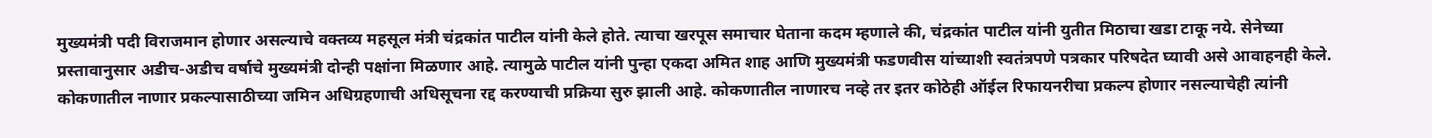मुख्यमंत्री पदी विराजमान होणार असल्याचे वक्तव्य महसूल मंत्री चंद्रकांत पाटील यांनी केले होते. त्याचा खरपूस समाचार घेताना कदम म्हणाले की, चंद्रकांत पाटील यांनी युतीत मिठाचा खडा टाकू नये. सेनेच्या प्रस्तावानुसार अडीच-अडीच वर्षाचे मुख्यमंत्री दोन्ही पक्षांना मिळणार आहे. त्यामुळे पाटील यांनी पुन्हा एकदा अमित शाह आणि मुख्यमंत्री फडणवीस यांच्याशी स्वतंत्रपणे पत्रकार परिषदेत घ्यावी असे आवाहनही केले.
कोकणातील नाणार प्रकल्पासाठीच्या जमिन अधिग्रहणाची अधिसूचना रद्द करण्याची प्रक्रिया सुरु झाली आहे. कोकणातील नाणारच नव्हे तर इतर कोठेही ऑईल रिफायनरीचा प्रकल्प होणार नसल्याचेही त्यांनी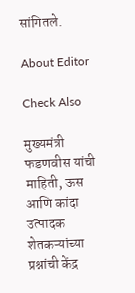सांगितले.

About Editor

Check Also

मुख्यमंत्री फडणवीस यांची माहिती, ऊस आणि कांदा उत्पादक शेतकऱ्यांच्या प्रश्नांची केंद्र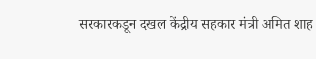सरकारकडून दखल केंद्रीय सहकार मंत्री अमित शाह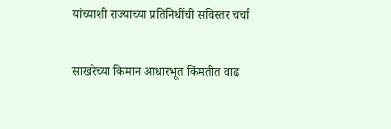यांच्याशी राज्याच्या प्रतिनिधींची सविस्तर चर्चा

साखरेच्या किमान आधारभूत किंमतीत वाढ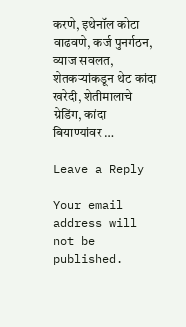करणे, इथेनॉल कोटा वाढवणे, कर्ज पुनर्गठन,  व्याज सवलत, शेतकऱ्यांकडून थेट कांदा खरेदी, शेतीमालाचे ग्रेडिंग, कांदा बियाण्यांवर …

Leave a Reply

Your email address will not be published.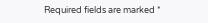Required fields are marked *